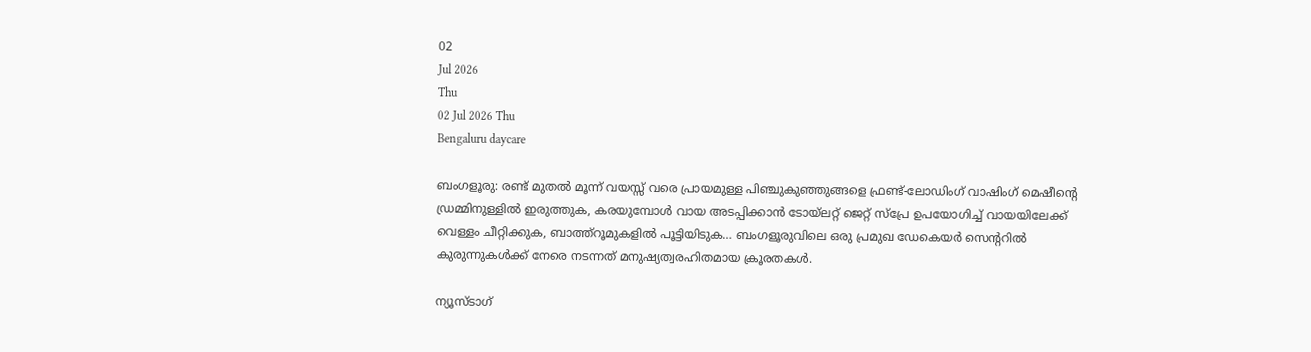02
Jul 2026
Thu
02 Jul 2026 Thu
Bengaluru daycare

ബംഗളൂരു: രണ്ട് മുതല്‍ മൂന്ന് വയസ്സ് വരെ പ്രായമുള്ള പിഞ്ചുകുഞ്ഞുങ്ങളെ ഫ്രണ്ട്-ലോഡിംഗ് വാഷിംഗ് മെഷീന്റെ ഡ്രമ്മിനുള്ളില്‍ ഇരുത്തുക, കരയുമ്പോള്‍ വായ അടപ്പിക്കാന്‍ ടോയ്ലറ്റ് ജെറ്റ് സ്‌പ്രേ ഉപയോഗിച്ച് വായയിലേക്ക് വെള്ളം ചീറ്റിക്കുക, ബാത്ത്‌റൂമുകളില്‍ പൂട്ടിയിടുക… ബംഗളൂരുവിലെ ഒരു പ്രമുഖ ഡേകെയര്‍ സെന്ററില്‍ കുരുന്നുകള്‍ക്ക് നേരെ നടന്നത് മനുഷ്യത്വരഹിതമായ ക്രൂരതകള്‍.

ന്യൂസ്ടാഗ്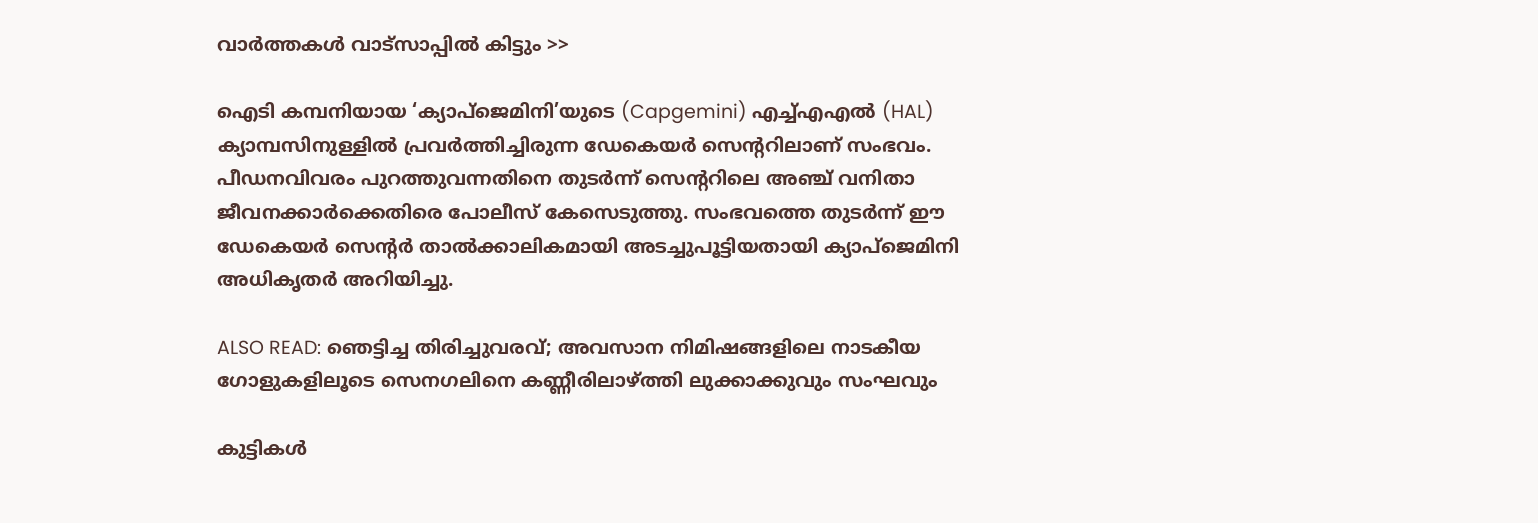വാര്‍ത്തകള്‍ വാട്‌സാപ്പില്‍ കിട്ടും >>

ഐടി കമ്പനിയായ ‘ക്യാപ്‌ജെമിനി’യുടെ (Capgemini) എച്ച്എഎല്‍ (HAL) ക്യാമ്പസിനുള്ളില്‍ പ്രവര്‍ത്തിച്ചിരുന്ന ഡേകെയര്‍ സെന്ററിലാണ് സംഭവം. പീഡനവിവരം പുറത്തുവന്നതിനെ തുടര്‍ന്ന് സെന്ററിലെ അഞ്ച് വനിതാ ജീവനക്കാര്‍ക്കെതിരെ പോലീസ് കേസെടുത്തു. സംഭവത്തെ തുടര്‍ന്ന് ഈ ഡേകെയര്‍ സെന്റര്‍ താല്‍ക്കാലികമായി അടച്ചുപൂട്ടിയതായി ക്യാപ്‌ജെമിനി അധികൃതര്‍ അറിയിച്ചു.

ALSO READ: ഞെട്ടിച്ച തിരിച്ചുവരവ്; അവസാന നിമിഷങ്ങളിലെ നാടകീയ ഗോളുകളിലൂടെ സെനഗലിനെ കണ്ണീരിലാഴ്ത്തി ലുക്കാക്കുവും സംഘവും

കുട്ടികള്‍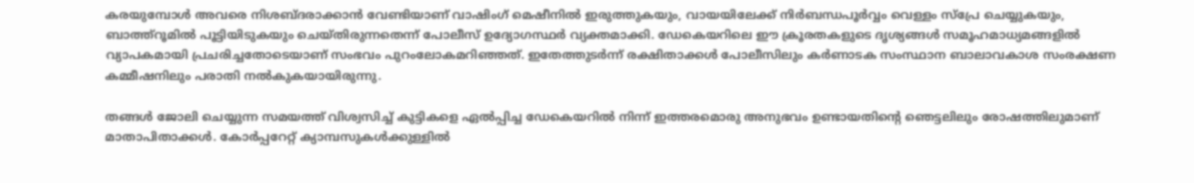കരയുമ്പോള്‍ അവരെ നിശബ്ദരാക്കാന്‍ വേണ്ടിയാണ് വാഷിംഗ് മെഷീനില്‍ ഇരുത്തുകയും, വായയിലേക്ക് നിര്‍ബന്ധപൂര്‍വ്വം വെള്ളം സ്‌പ്രേ ചെയ്യുകയും, ബാത്ത്‌റൂമില്‍ പൂട്ടിയിടുകയും ചെയ്തിരുന്നതെന്ന് പോലീസ് ഉദ്യോഗസ്ഥര്‍ വ്യക്തമാക്കി. ഡേകെയറിലെ ഈ ക്രൂരതകളുടെ ദൃശ്യങ്ങള്‍ സമൂഹമാധ്യമങ്ങളില്‍ വ്യാപകമായി പ്രചരിച്ചതോടെയാണ് സംഭവം പുറംലോകമറിഞ്ഞത്. ഇതേത്തുടര്‍ന്ന് രക്ഷിതാക്കള്‍ പോലീസിലും കര്‍ണാടക സംസ്ഥാന ബാലാവകാശ സംരക്ഷണ കമ്മീഷനിലും പരാതി നല്‍കുകയായിരുന്നു.

തങ്ങള്‍ ജോലി ചെയ്യുന്ന സമയത്ത് വിശ്വസിച്ച് കുട്ടികളെ ഏല്‍പ്പിച്ച ഡേകെയറില്‍ നിന്ന് ഇത്തരമൊരു അനുഭവം ഉണ്ടായതിന്റെ ഞെട്ടലിലും രോഷത്തിലുമാണ് മാതാപിതാക്കള്‍. കോര്‍പ്പറേറ്റ് ക്യാമ്പസുകള്‍ക്കുള്ളില്‍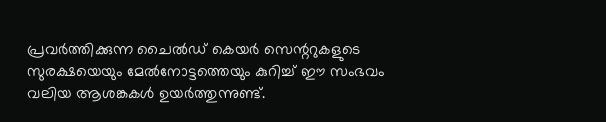പ്രവര്‍ത്തിക്കുന്ന ചൈല്‍ഡ് കെയര്‍ സെന്ററുകളുടെ സുരക്ഷയെയും മേല്‍നോട്ടത്തെയും കുറിച്ച് ഈ സംഭവം വലിയ ആശങ്കകള്‍ ഉയര്‍ത്തുന്നുണ്ട്.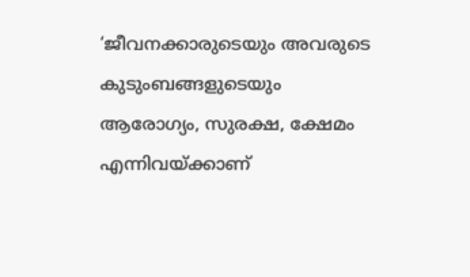‘ജീവനക്കാരുടെയും അവരുടെ കുടുംബങ്ങളുടെയും ആരോഗ്യം, സുരക്ഷ, ക്ഷേമം എന്നിവയ്ക്കാണ്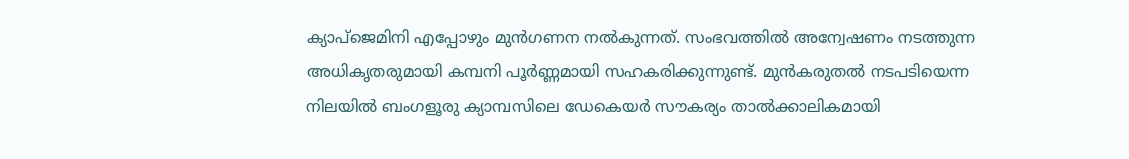ക്യാപ്‌ജെമിനി എപ്പോഴും മുന്‍ഗണന നല്‍കുന്നത്. സംഭവത്തില്‍ അന്വേഷണം നടത്തുന്ന അധികൃതരുമായി കമ്പനി പൂര്‍ണ്ണമായി സഹകരിക്കുന്നുണ്ട്. മുന്‍കരുതല്‍ നടപടിയെന്ന നിലയില്‍ ബംഗളൂരു ക്യാമ്പസിലെ ഡേകെയര്‍ സൗകര്യം താല്‍ക്കാലികമായി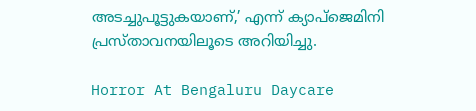അടച്ചുപൂട്ടുകയാണ്,’ എന്ന് ക്യാപ്‌ജെമിനി പ്രസ്താവനയിലൂടെ അറിയിച്ചു.

Horror At Bengaluru Daycare